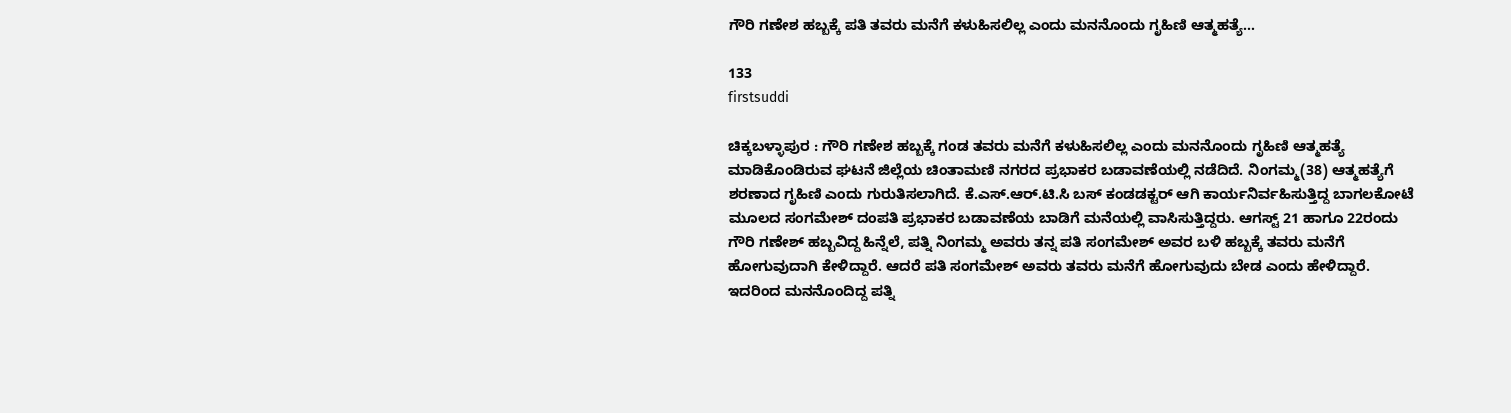ಗೌರಿ ಗಣೇಶ ಹಬ್ಬಕ್ಕೆ ಪತಿ ತವರು ಮನೆಗೆ ಕಳುಹಿಸಲಿಲ್ಲ ಎಂದು ಮನನೊಂದು ಗೃಹಿಣಿ ಆತ್ಮಹತ್ಯೆ…

133
firstsuddi

ಚಿಕ್ಕಬಳ್ಳಾಪುರ : ಗೌರಿ ಗಣೇಶ ಹಬ್ಬಕ್ಕೆ ಗಂಡ ತವರು ಮನೆಗೆ ಕಳುಹಿಸಲಿಲ್ಲ ಎಂದು ಮನನೊಂದು ಗೃಹಿಣಿ ಆತ್ಮಹತ್ಯೆ ಮಾಡಿಕೊಂಡಿರುವ ಘಟನೆ ಜಿಲ್ಲೆಯ ಚಿಂತಾಮಣಿ ನಗರದ ಪ್ರಭಾಕರ ಬಡಾವಣೆಯಲ್ಲಿ ನಡೆದಿದೆ. ನಿಂಗಮ್ಮ(38) ಆತ್ಮಹತ್ಯೆಗೆ ಶರಣಾದ ಗೃಹಿಣಿ ಎಂದು ಗುರುತಿಸಲಾಗಿದೆ. ಕೆ.ಎಸ್.ಆರ್.ಟಿ.ಸಿ ಬಸ್ ಕಂಡಡಕ್ಟರ್ ಆಗಿ ಕಾರ್ಯನಿರ್ವಹಿಸುತ್ತಿದ್ದ ಬಾಗಲಕೋಟೆ ಮೂಲದ ಸಂಗಮೇಶ್ ದಂಪತಿ ಪ್ರಭಾಕರ ಬಡಾವಣೆಯ ಬಾಡಿಗೆ ಮನೆಯಲ್ಲಿ ವಾಸಿಸುತ್ತಿದ್ದರು. ಆಗಸ್ಟ್ 21 ಹಾಗೂ 22ರಂದು ಗೌರಿ ಗಣೇಶ್ ಹಬ್ಬವಿದ್ದ ಹಿನ್ನೆಲೆ, ಪತ್ನಿ ನಿಂಗಮ್ಮ ಅವರು ತನ್ನ ಪತಿ ಸಂಗಮೇಶ್ ಅವರ ಬಳಿ ಹಬ್ಬಕ್ಕೆ ತವರು ಮನೆಗೆ ಹೋಗುವುದಾಗಿ ಕೇಳಿದ್ದಾರೆ. ಆದರೆ ಪತಿ ಸಂಗಮೇಶ್ ಅವರು ತವರು ಮನೆಗೆ ಹೋಗುವುದು ಬೇಡ ಎಂದು ಹೇಳಿದ್ದಾರೆ. ಇದರಿಂದ ಮನನೊಂದಿದ್ದ ಪತ್ನಿ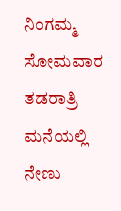ನಿಂಗಮ್ಮ ಸೋಮವಾರ ತಡರಾತ್ರಿ ಮನೆಯಲ್ಲಿ ನೇಣು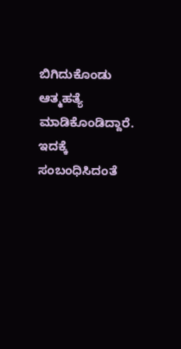ಬಿಗಿದುಕೊಂಡು ಆತ್ಮಹತ್ಯೆ ಮಾಡಿಕೊಂಡಿದ್ದಾರೆ. ಇದಕ್ಕೆ ಸಂಬಂಧಿಸಿದಂತೆ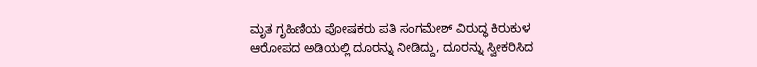ಮೃತ ಗೃಹಿಣಿಯ ಪೋಷಕರು ಪತಿ ಸಂಗಮೇಶ್ ವಿರುದ್ಧ ಕಿರುಕುಳ ಆರೋಪದ ಅಡಿಯಲ್ಲಿ ದೂರನ್ನು ನೀಡಿದ್ದು, ದೂರನ್ನು ಸ್ವೀಕರಿಸಿದ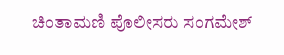ಚಿಂತಾಮಣಿ ಪೊಲೀಸರು ಸಂಗಮೇಶ್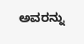ಅವರನ್ನು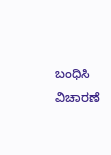ಬಂಧಿಸಿ ವಿಚಾರಣೆ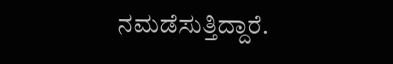ನಮಡೆಸುತ್ತಿದ್ದಾರೆ.